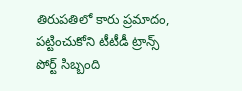తిరుపతిలో కారు ప్రమాదం, పట్టించుకోని టీటీడీ ట్రాన్స్ పోర్ట్ సిబ్బంది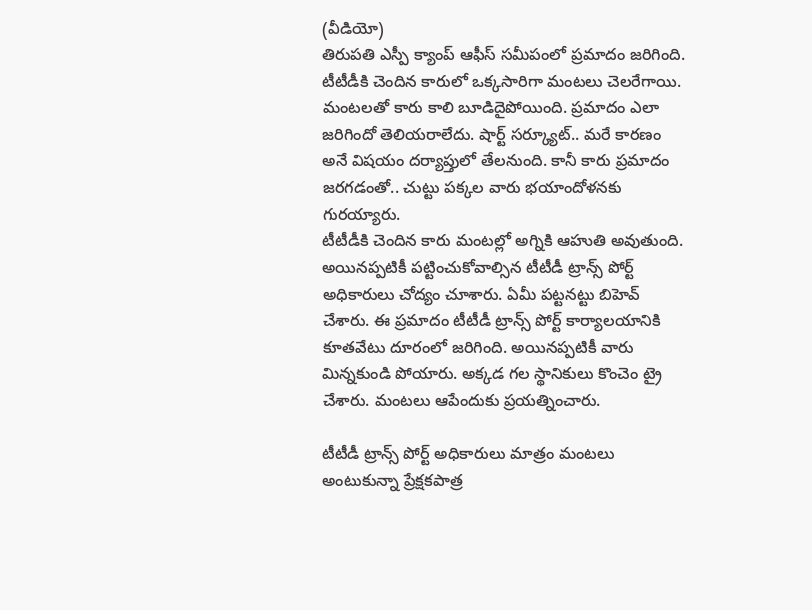(వీడియో)
తిరుపతి ఎస్పీ క్యాంప్ ఆఫీస్ సమీపంలో ప్రమాదం జరిగింది. టీటీడీకి చెందిన కారులో ఒక్కసారిగా మంటలు చెలరేగాయి. మంటలతో కారు కాలి బూడిదైపోయింది. ప్రమాదం ఎలా జరిగిందో తెలియరాలేదు. షార్ట్ సర్క్యూట్.. మరే కారణం అనే విషయం దర్యాప్తులో తేలనుంది. కానీ కారు ప్రమాదం జరగడంతో.. చుట్టు పక్కల వారు భయాందోళనకు గురయ్యారు.
టీటీడీకి చెందిన కారు మంటల్లో అగ్నికి ఆహుతి అవుతుంది. అయినప్పటికీ పట్టించుకోవాల్సిన టీటీడీ ట్రాన్స్ పోర్ట్ అధికారులు చోద్యం చూశారు. ఏమీ పట్టనట్టు బిహెవ్ చేశారు. ఈ ప్రమాదం టీటీడీ ట్రాన్స్ పోర్ట్ కార్యాలయానికి కూతవేటు దూరంలో జరిగింది. అయినప్పటికీ వారు మిన్నకుండి పోయారు. అక్కడ గల స్థానికులు కొంచెం ట్రై చేశారు. మంటలు ఆపేందుకు ప్రయత్నించారు.

టీటీడీ ట్రాన్స్ పోర్ట్ అధికారులు మాత్రం మంటలు అంటుకున్నా ప్రేక్షకపాత్ర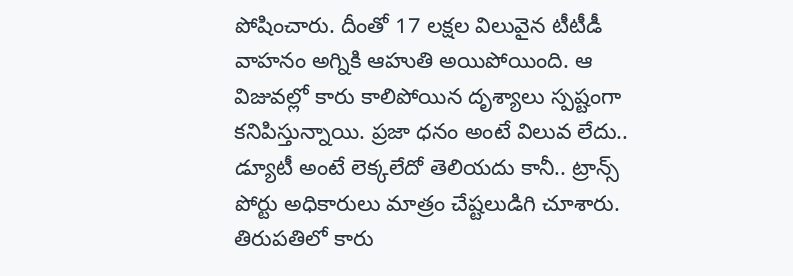పోషించారు. దీంతో 17 లక్షల విలువైన టీటీడీ వాహనం అగ్నికి ఆహుతి అయిపోయింది. ఆ విజువల్లో కారు కాలిపోయిన దృశ్యాలు స్పష్టంగా కనిపిస్తున్నాయి. ప్రజా ధనం అంటే విలువ లేదు.. డ్యూటీ అంటే లెక్కలేదో తెలియదు కానీ.. ట్రాన్స్ పోర్టు అధికారులు మాత్రం చేష్టలుడిగి చూశారు.
తిరుపతిలో కారు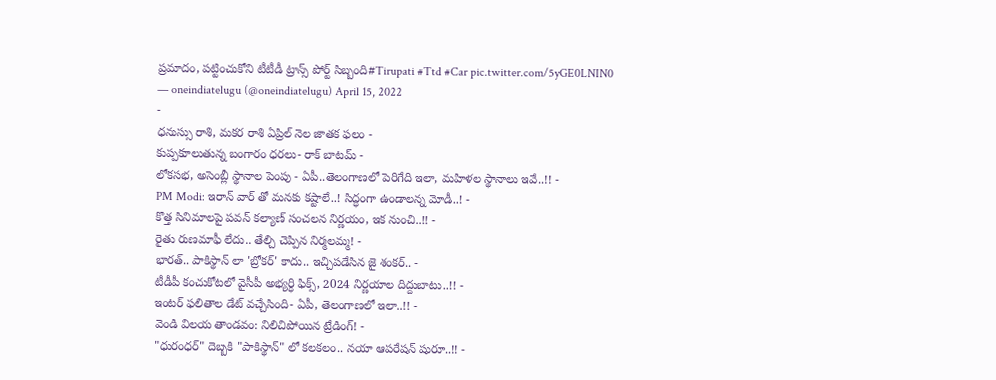ప్రమాదం, పట్టించుకోని టీటీడీ ట్రాన్స్ పోర్ట్ సిబ్బంది#Tirupati #Ttd #Car pic.twitter.com/5yGE0LNIN0
— oneindiatelugu (@oneindiatelugu) April 15, 2022
-
ధనుస్సు రాశి, మకర రాశి ఏప్రిల్ నెల జాతక ఫలం -
కుప్పకూలుతున్న బంగారం ధరలు- రాక్ బాటమ్ -
లోకసభ, అసెంబ్లీ స్థానాల పెంపు - ఏపీ..తెలంగాణలో పెరిగేది ఇలా, మహిళల స్థానాలు ఇవే..!! -
PM Modi: ఇరాన్ వార్ తో మనకు కష్టాలే..! సిద్ధంగా ఉండాలన్న మోడీ..! -
కొత్త సినిమాలపై పవన్ కల్యాణ్ సంచలన నిర్ణయం, ఇక నుంచి..!! -
రైతు రుణమాఫీ లేదు.. తేల్చి చెప్పిన నిర్మలమ్మ! -
భారత్.. పాకిస్థాన్ లా 'బ్రోకర్' కాదు.. ఇచ్చిపడేసిన జై శంకర్.. -
టీడీపీ కంచుకోటలో వైసీపీ అభ్యర్ధి ఫిక్స్, 2024 నిర్ణయాల దిద్దుబాటు..!! -
ఇంటర్ ఫలితాల డేట్ వచ్చేసింది- ఏపీ, తెలంగాణలో ఇలా..!! -
వెండి విలయ తాండవం: నిలిచిపోయిన ట్రేడింగ్! -
"ధురంధర్" దెబ్బకి "పాకిస్థాన్" లో కలకలం.. నయా ఆపరేషన్ షురూ..!! -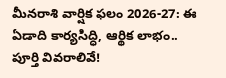మీనరాశి వార్షిక ఫలం 2026-27: ఈ ఏడాది కార్యసిద్ధి, ఆర్థిక లాభం.. పూర్తి వివరాలివే!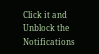Click it and Unblock the Notifications